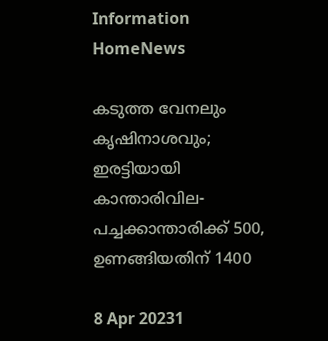Information
HomeNews

കടുത്ത വേനലും കൃഷിനാശവും; ഇരട്ടിയായി കാന്താരിവില- പച്ചക്കാന്താരിക്ക് 500, ഉണങ്ങിയതിന് 1400

8 Apr 20231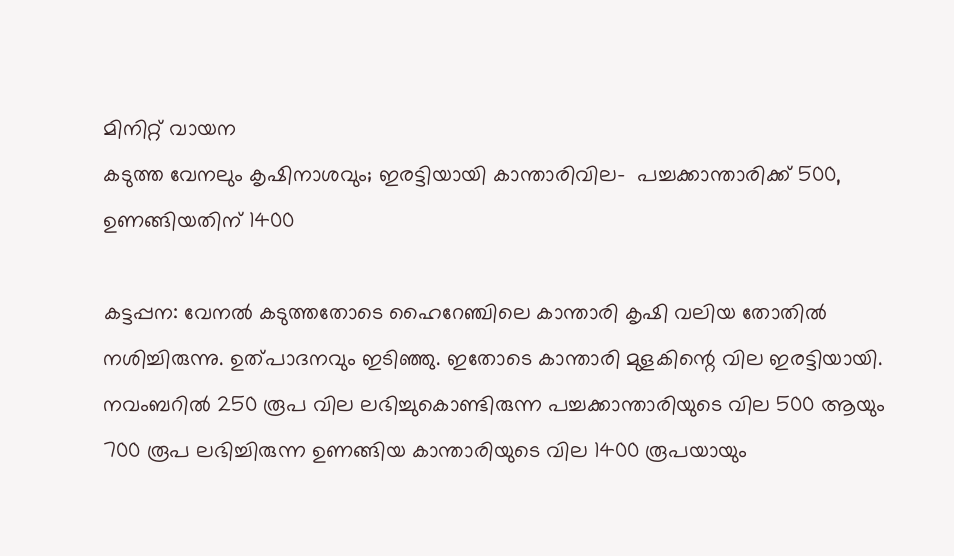മിനിറ്റ് വായന
കടുത്ത വേനലും കൃഷിനാശവും; ഇരട്ടിയായി കാന്താരിവില-  പച്ചക്കാന്താരിക്ക് 500, ഉണങ്ങിയതിന് 1400

കട്ടപ്പന: വേനല്‍ കടുത്തതോടെ ഹൈറേഞ്ചിലെ കാന്താരി കൃഷി വലിയ തോതില്‍ നശിച്ചിരുന്നു. ഉത്പാദനവും ഇടിഞ്ഞു. ഇതോടെ കാന്താരി മുളകിന്റെ വില ഇരട്ടിയായി. നവംബറില്‍ 250 രൂപ വില ലഭിച്ചുകൊണ്ടിരുന്ന പച്ചക്കാന്താരിയുടെ വില 500 ആയും 700 രൂപ ലഭിച്ചിരുന്ന ഉണങ്ങിയ കാന്താരിയുടെ വില 1400 രൂപയായും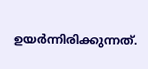ഉയര്‍ന്നിരിക്കുന്നത്.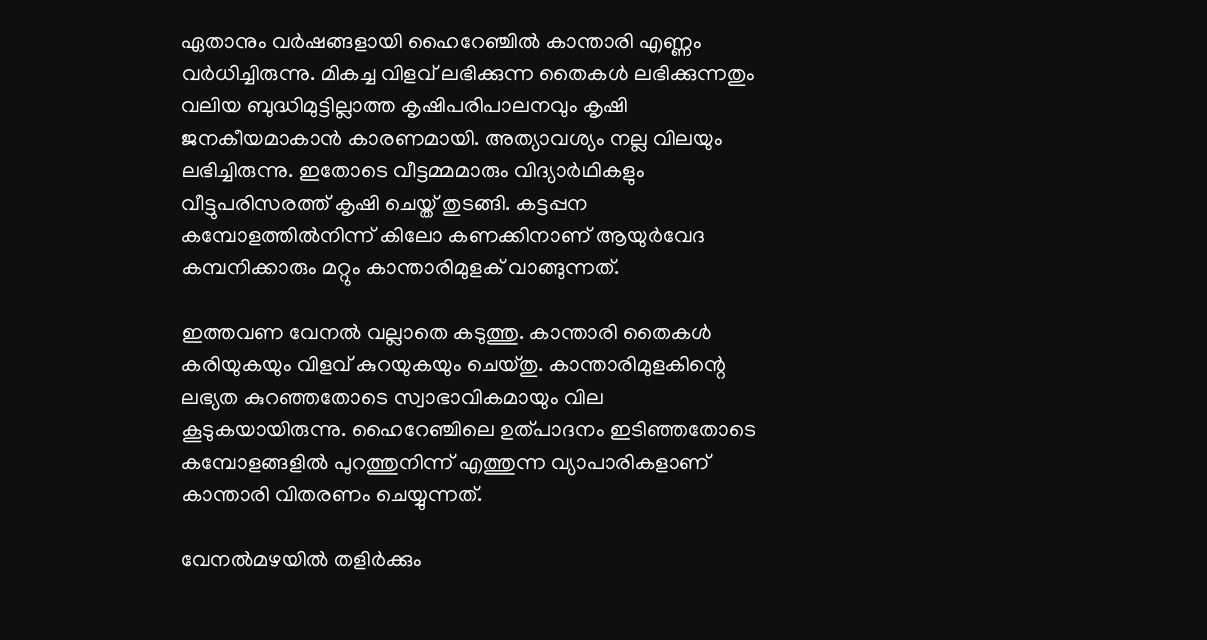ഏതാനും വര്‍ഷങ്ങളായി ഹൈറേഞ്ചില്‍ കാന്താരി എണ്ണം വര്‍ധിച്ചിരുന്നു. മികച്ച വിളവ് ലഭിക്കുന്ന തൈകള്‍ ലഭിക്കുന്നതും വലിയ ബുദ്ധിമുട്ടില്ലാത്ത കൃഷിപരിപാലനവും കൃഷി ജനകീയമാകാന്‍ കാരണമായി. അത്യാവശ്യം നല്ല വിലയും ലഭിച്ചിരുന്നു. ഇതോടെ വീട്ടമ്മമാരും വിദ്യാര്‍ഥികളും വീട്ടുപരിസരത്ത് കൃഷി ചെയ്ത് തുടങ്ങി. കട്ടപ്പന കമ്പോളത്തില്‍നിന്ന് കിലോ കണക്കിനാണ് ആയുര്‍വേദ കമ്പനിക്കാരും മറ്റും കാന്താരിമുളക് വാങ്ങുന്നത്.

ഇത്തവണ വേനല്‍ വല്ലാതെ കടുത്തു. കാന്താരി തൈകള്‍ കരിയുകയും വിളവ് കുറയുകയും ചെയ്തു. കാന്താരിമുളകിന്റെ ലഭ്യത കുറഞ്ഞതോടെ സ്വാഭാവികമായും വില കൂടുകയായിരുന്നു. ഹൈറേഞ്ചിലെ ഉത്പാദനം ഇടിഞ്ഞതോടെ കമ്പോളങ്ങളില്‍ പുറത്തുനിന്ന് എത്തുന്ന വ്യാപാരികളാണ് കാന്താരി വിതരണം ചെയ്യുന്നത്.

വേനല്‍മഴയില്‍ തളിര്‍ക്കും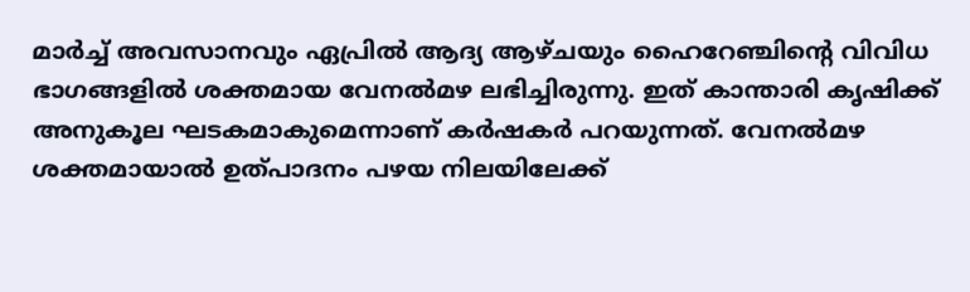മാര്‍ച്ച് അവസാനവും ഏപ്രില്‍ ആദ്യ ആഴ്ചയും ഹൈറേഞ്ചിന്റെ വിവിധ ഭാഗങ്ങളില്‍ ശക്തമായ വേനല്‍മഴ ലഭിച്ചിരുന്നു. ഇത് കാന്താരി കൃഷിക്ക് അനുകൂല ഘടകമാകുമെന്നാണ് കര്‍ഷകര്‍ പറയുന്നത്. വേനല്‍മഴ ശക്തമായാല്‍ ഉത്പാദനം പഴയ നിലയിലേക്ക്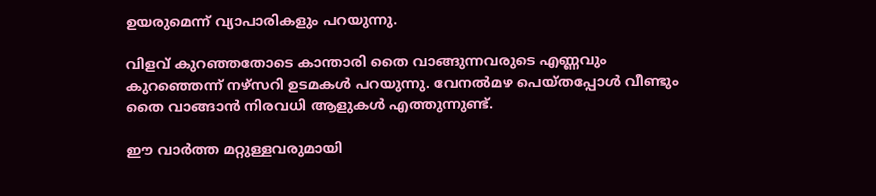ഉയരുമെന്ന് വ്യാപാരികളും പറയുന്നു.

വിളവ് കുറഞ്ഞതോടെ കാന്താരി തൈ വാങ്ങുന്നവരുടെ എണ്ണവും കുറഞ്ഞെന്ന് നഴ്‌സറി ഉടമകള്‍ പറയുന്നു. വേനല്‍മഴ പെയ്തപ്പോള്‍ വീണ്ടും തൈ വാങ്ങാന്‍ നിരവധി ആളുകള്‍ എത്തുന്നുണ്ട്.

ഈ വാർത്ത മറ്റുള്ളവരുമായി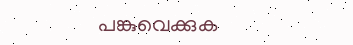പങ്കുവെക്കുക